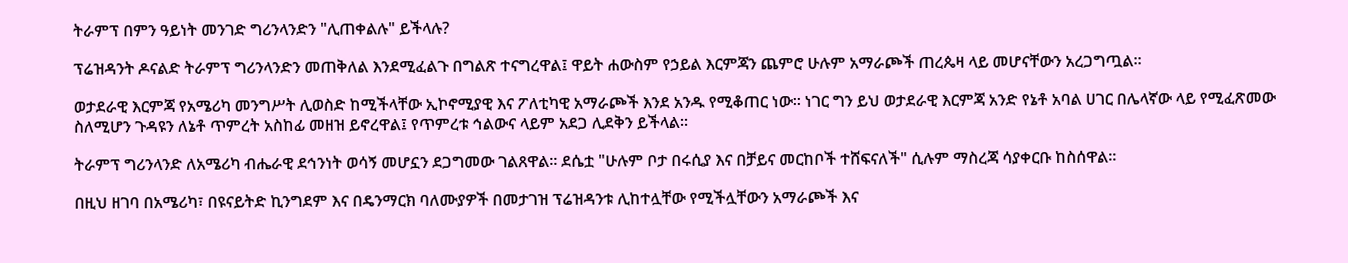ትራምፕ በምን ዓይነት መንገድ ግሪንላንድን "ሊጠቀልሉ" ይችላሉ?

ፕሬዝዳንት ዶናልድ ትራምፕ ግሪንላንድን መጠቅለል እንደሚፈልጉ በግልጽ ተናግረዋል፤ ዋይት ሐውስም የኃይል እርምጃን ጨምሮ ሁሉም አማራጮች ጠረጴዛ ላይ መሆናቸውን አረጋግጧል።

ወታደራዊ እርምጃ የአሜሪካ መንግሥት ሊወስድ ከሚችላቸው ኢኮኖሚያዊ እና ፖለቲካዊ አማራጮች እንደ አንዱ የሚቆጠር ነው። ነገር ግን ይህ ወታደራዊ እርምጃ አንድ የኔቶ አባል ሀገር በሌላኛው ላይ የሚፈጽመው ስለሚሆን ጉዳዩን ለኔቶ ጥምረት አስከፊ መዘዝ ይኖረዋል፤ የጥምረቱ ኅልውና ላይም አደጋ ሊደቅን ይችላል።

ትራምፕ ግሪንላንድ ለአሜሪካ ብሔራዊ ደኅንነት ወሳኝ መሆኗን ደጋግመው ገልጸዋል። ደሴቷ "ሁሉም ቦታ በሩሲያ እና በቻይና መርከቦች ተሸፍናለች" ሲሉም ማስረጃ ሳያቀርቡ ከስሰዋል።

በዚህ ዘገባ በአሜሪካ፣ በዩናይትድ ኪንግደም እና በዴንማርክ ባለሙያዎች በመታገዝ ፕሬዝዳንቱ ሊከተሏቸው የሚችሏቸውን አማራጮች እና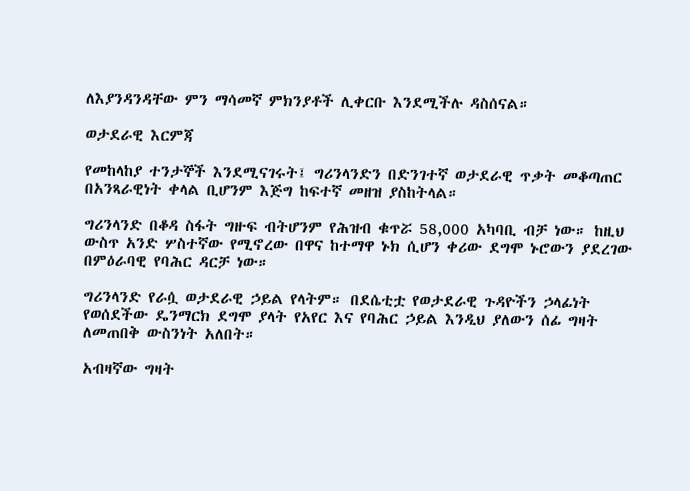ለእያንዳንዳቸው ምን ማሳመኛ ምክንያቶች ሊቀርቡ እንደሚችሉ ዳስሰናል።

ወታደራዊ እርምጃ

የመከላከያ ተንታኞች እንደሚናገሩት፤ ግሪንላንድን በድንገተኛ ወታደራዊ ጥቃት መቆጣጠር በአንጻራዊነት ቀላል ቢሆንም እጅግ ከፍተኛ መዘዝ ያስከትላል።

ግሪንላንድ በቆዳ ስፋት ግዙፍ ብትሆንም የሕዝብ ቁጥሯ 58,000 አካባቢ ብቻ ነው። ከዚህ ውስጥ አንድ ሦስተኛው የሚኖረው በዋና ከተማዋ ኑክ ሲሆን ቀሪው ደግሞ ኑሮውን ያደረገው በምዕራባዊ የባሕር ዳርቻ ነው።

ግሪንላንድ የራሷ ወታደራዊ ኃይል የላትም። በደሴቲቷ የወታደራዊ ጉዳዮችን ኃላፊነት የወሰደችው ዴንማርክ ደግሞ ያላት የአየር እና የባሕር ኃይል እንዲህ ያለውን ሰፊ ግዛት ለመጠበቅ ውስንነት አለበት።

አብዛኛው ግዛት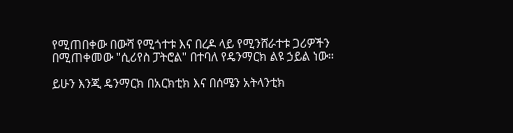የሚጠበቀው በውሻ የሚጎተቱ እና በረዶ ላይ የሚንሸራተቱ ጋሪዎችን በሚጠቀመው "ሲሪየስ ፓትሮል" በተባለ የዴንማርክ ልዩ ኃይል ነው።

ይሁን እንጂ ዴንማርክ በአርክቲክ እና በሰሜን አትላንቲክ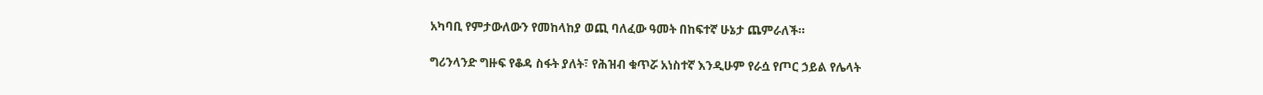አካባቢ የምታውለውን የመከላከያ ወጪ ባለፈው ዓመት በከፍተኛ ሁኔታ ጨምራለች።

ግሪንላንድ ግዙፍ የቆዳ ስፋት ያለት፣ የሕዝብ ቁጥሯ አነስተኛ እንዲሁም የራሷ የጦር ኃይል የሌላት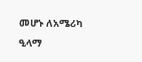መሆኑ ለአሜሪካ ዒላማ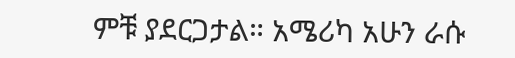ምቹ ያደርጋታል። አሜሪካ አሁን ራሱ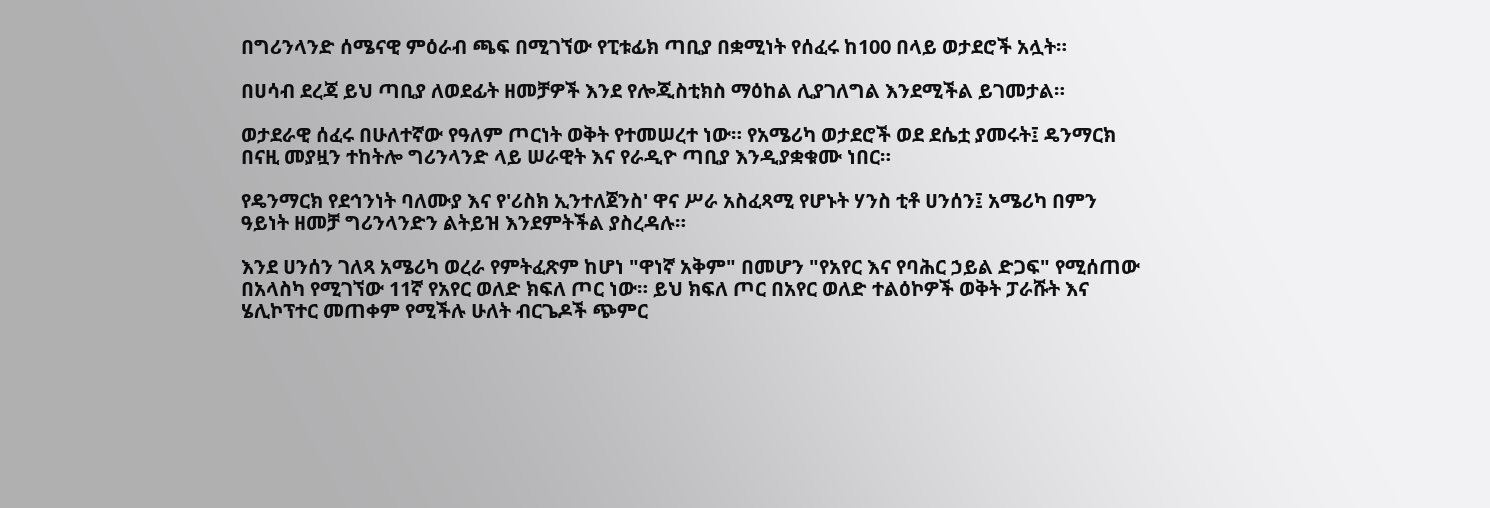በግሪንላንድ ሰሜናዊ ምዕራብ ጫፍ በሚገኘው የፒቱፊክ ጣቢያ በቋሚነት የሰፈሩ ከ100 በላይ ወታደሮች አሏት።

በሀሳብ ደረጃ ይህ ጣቢያ ለወደፊት ዘመቻዎች እንደ የሎጂስቲክስ ማዕከል ሊያገለግል እንደሚችል ይገመታል።

ወታደራዊ ሰፈሩ በሁለተኛው የዓለም ጦርነት ወቅት የተመሠረተ ነው። የአሜሪካ ወታደሮች ወደ ደሴቷ ያመሩት፤ ዴንማርክ በናዚ መያዟን ተከትሎ ግሪንላንድ ላይ ሠራዊት እና የራዲዮ ጣቢያ እንዲያቋቁሙ ነበር።

የዴንማርክ የደኅንነት ባለሙያ እና የ'ሪስክ ኢንተለጀንስ' ዋና ሥራ አስፈጻሚ የሆኑት ሃንስ ቲቶ ሀንሰን፤ አሜሪካ በምን ዓይነት ዘመቻ ግሪንላንድን ልትይዝ እንደምትችል ያስረዳሉ።

እንደ ሀንሰን ገለጻ አሜሪካ ወረራ የምትፈጽም ከሆነ "ዋነኛ አቅም" በመሆን "የአየር እና የባሕር ኃይል ድጋፍ" የሚሰጠው በአላስካ የሚገኘው 11ኛ የአየር ወለድ ክፍለ ጦር ነው። ይህ ክፍለ ጦር በአየር ወለድ ተልዕኮዎች ወቅት ፓራሹት እና ሄሊኮፕተር መጠቀም የሚችሉ ሁለት ብርጌዶች ጭምር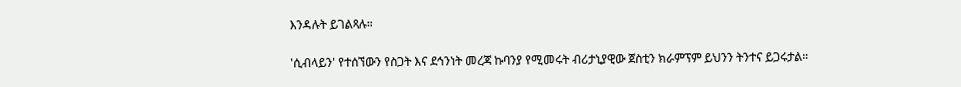እንዳሉት ይገልጻሉ።

'ሲብላይን' የተሰኘውን የስጋት እና ደኅንነት መረጃ ኩባንያ የሚመሩት ብሪታኒያዊው ጀስቲን ክራምፕም ይህንን ትንተና ይጋሩታል።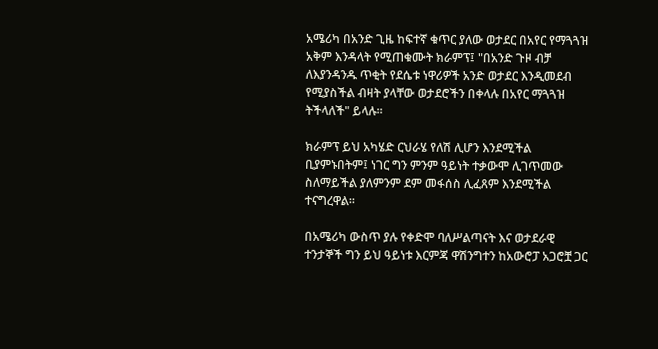አሜሪካ በአንድ ጊዜ ከፍተኛ ቁጥር ያለው ወታደር በአየር የማጓጓዝ አቅም እንዳላት የሚጠቁሙት ክራምፕ፤ "በአንድ ጉዞ ብቻ ለእያንዳንዱ ጥቂት የደሴቱ ነዋሪዎች አንድ ወታደር እንዲመደብ የሚያስችል ብዛት ያላቸው ወታደሮችን በቀላሉ በአየር ማጓጓዝ ትችላለች" ይላሉ።

ክራምፕ ይህ አካሄድ ርህራሄ የለሽ ሊሆን እንደሚችል ቢያምኑበትም፤ ነገር ግን ምንም ዓይነት ተቃውሞ ሊገጥመው ስለማይችል ያለምንም ደም መፋሰስ ሊፈጸም እንደሚችል ተናግረዋል።

በአሜሪካ ውስጥ ያሉ የቀድሞ ባለሥልጣናት እና ወታደራዊ ተንታኞች ግን ይህ ዓይነቱ እርምጃ ዋሽንግተን ከአውሮፓ አጋሮቿ ጋር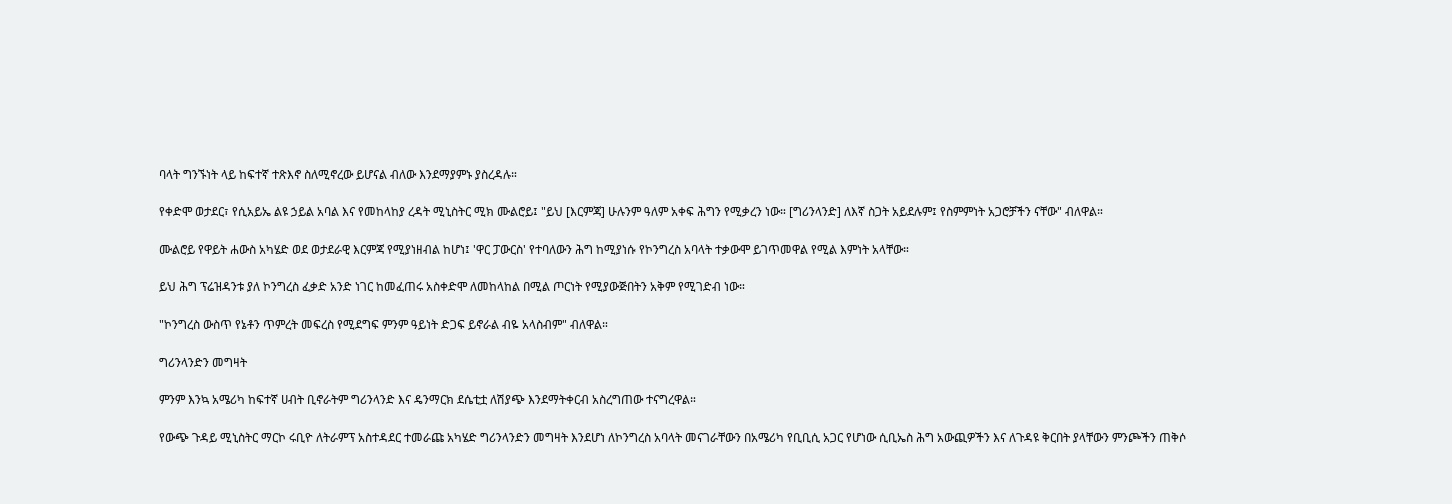ባላት ግንኙነት ላይ ከፍተኛ ተጽእኖ ስለሚኖረው ይሆናል ብለው እንደማያምኑ ያስረዳሉ።

የቀድሞ ወታደር፣ የሲአይኤ ልዩ ኃይል አባል እና የመከላከያ ረዳት ሚኒስትር ሚክ ሙልሮይ፤ "ይህ [እርምጃ] ሁሉንም ዓለም አቀፍ ሕግን የሚቃረን ነው። [ግሪንላንድ] ለእኛ ስጋት አይደሉም፤ የስምምነት አጋሮቻችን ናቸው" ብለዋል።

ሙልሮይ የዋይት ሐውስ አካሄድ ወደ ወታደራዊ እርምጃ የሚያነዘብል ከሆነ፤ 'ዋር ፓውርስ' የተባለውን ሕግ ከሚያነሱ የኮንግረስ አባላት ተቃውሞ ይገጥመዋል የሚል እምነት አላቸው።

ይህ ሕግ ፕሬዝዳንቱ ያለ ኮንግረስ ፈቃድ አንድ ነገር ከመፈጠሩ አስቀድሞ ለመከላከል በሚል ጦርነት የሚያውጅበትን አቅም የሚገድብ ነው።

"ኮንግረስ ውስጥ የኔቶን ጥምረት መፍረስ የሚደግፍ ምንም ዓይነት ድጋፍ ይኖራል ብዬ አላስብም" ብለዋል።

ግሪንላንድን መግዛት

ምንም እንኳ አሜሪካ ከፍተኛ ሀብት ቢኖራትም ግሪንላንድ እና ዴንማርክ ደሴቲቷ ለሽያጭ እንደማትቀርብ አስረግጠው ተናግረዋል።

የውጭ ጉዳይ ሚኒስትር ማርኮ ሩቢዮ ለትራምፕ አስተዳደር ተመራጩ አካሄድ ግሪንላንድን መግዛት እንደሆነ ለኮንግረስ አባላት መናገራቸውን በአሜሪካ የቢቢሲ አጋር የሆነው ሲቢኤስ ሕግ አውጪዎችን እና ለጉዳዩ ቅርበት ያላቸውን ምንጮችን ጠቅሶ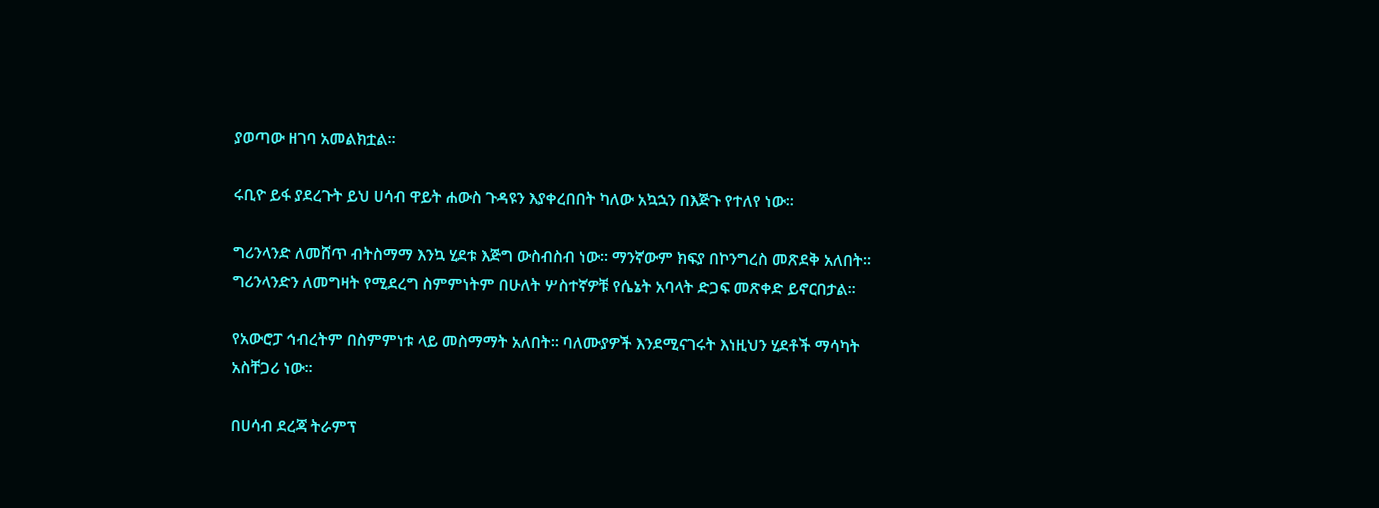ያወጣው ዘገባ አመልክቷል።

ሩቢዮ ይፋ ያደረጉት ይህ ሀሳብ ዋይት ሐውስ ጉዳዩን እያቀረበበት ካለው አኳኋን በእጅጉ የተለየ ነው።

ግሪንላንድ ለመሸጥ ብትስማማ እንኳ ሂደቱ እጅግ ውስብስብ ነው። ማንኛውም ክፍያ በኮንግረስ መጽደቅ አለበት። ግሪንላንድን ለመግዛት የሚደረግ ስምምነትም በሁለት ሦስተኛዎቹ የሴኔት አባላት ድጋፍ መጽቀድ ይኖርበታል።

የአውሮፓ ኅብረትም በስምምነቱ ላይ መስማማት አለበት። ባለሙያዎች እንደሚናገሩት እነዚህን ሂደቶች ማሳካት አስቸጋሪ ነው።

በሀሳብ ደረጃ ትራምፕ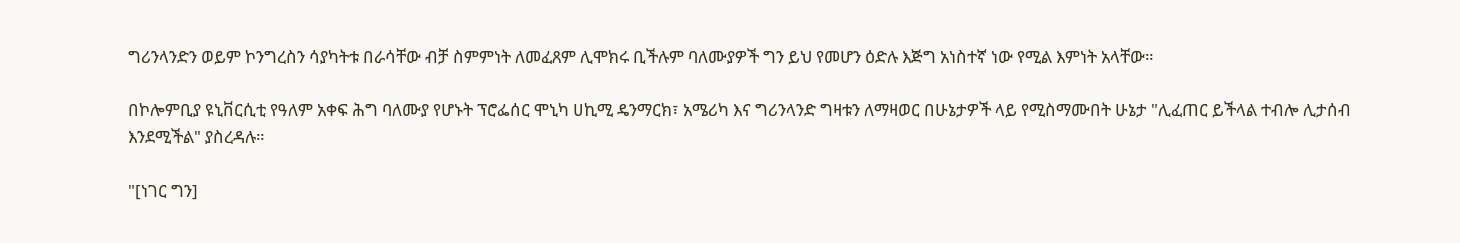ግሪንላንድን ወይም ኮንግረስን ሳያካትቱ በራሳቸው ብቻ ስምምነት ለመፈጸም ሊሞክሩ ቢችሉም ባለሙያዎች ግን ይህ የመሆን ዕድሉ እጅግ አነስተኛ ነው የሚል እምነት አላቸው።

በኮሎምቢያ ዩኒቨርሲቲ የዓለም አቀፍ ሕግ ባለሙያ የሆኑት ፕሮፌሰር ሞኒካ ሀኪሚ ዴንማርክ፣ አሜሪካ እና ግሪንላንድ ግዛቱን ለማዛወር በሁኔታዎች ላይ የሚስማሙበት ሁኔታ "ሊፈጠር ይችላል ተብሎ ሊታሰብ እንደሚችል" ያስረዳሉ።

"[ነገር ግን]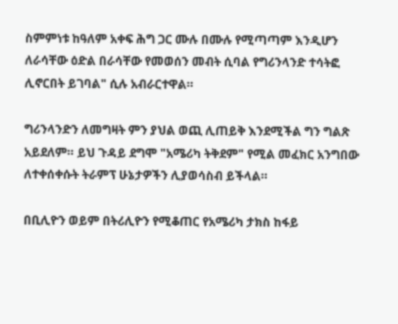ስምምነቱ ከዓለም አቀፍ ሕግ ጋር ሙሉ በሙሉ የሚጣጣም እንዲሆን ለራሳቸው ዕድል በራሳቸው የመወሰን መብት ሲባል የግሪንላንድ ተሳትፎ ሊኖርበት ይገባል" ሲሉ አብራርተዋል።

ግሪንላንድን ለመግዛት ምን ያህል ወጪ ሊጠይቅ እንደሚችል ግን ግልጽ አይደለም። ይህ ጉዳይ ደግሞ "አሜሪካ ትቅደም" የሚል መፈክር አንግበው ለተቀሰቀሱት ትራምፕ ሁኔታዎችን ሊያወሳስብ ይችላል።

በቢሊዮን ወይም በትሪሊዮን የሚቆጠር የአሜሪካ ታክስ ከፋይ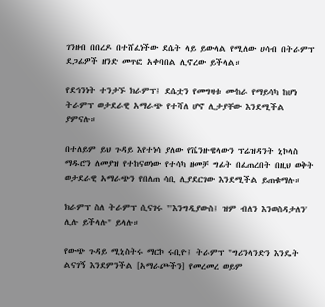ገንዘብ በበረዶ በተሸፈነችው ደሴት ላይ ይውላል የሚለው ሀሳብ በትራምፕ ደጋፊዎች ዘንድ መጥፎ አቀባበል ሊኖረው ይችላል።

የደኅንነት ተንታኙ ክራምፕ፤ ደሴቷን የመግዛቱ ሙከራ የማይሳካ ከሆነ ትራምፕ ወታደራዊ አማራጭ የተሻለ ሆኖ ሊታያቸው እንደሚችል ያምናሉ።

በተለይም ይህ ጉዳይ እየተነሳ ያለው የቬንዙዌላውን ፕሬዝዳንት ኒኮላስ ማዱሮን ለመያዝ የተከናወነው የተሳካ ዘመቻ ግፊት በፈጠረበት በዚህ ወቅት ወታደራዊ አማራጭን የበለጠ ሳቢ ሊያደርገው እንደሚችል ይጠቁማሉ።

ክራምፕ ስለ ትራምፕ ሲናገሩ "'እንግዲያውስ፤ ዝም ብለን እንወስዳታለን' ሊሉ ይችላሉ" ይላሉ።

የውጭ ጉዳይ ሚኒስትሩ ማርኮ ሩቢዮ፤ ትራምፕ "ግሪንላንድን እንዴት ልናገኝ እንደምንችል [አማራጮችን] የመረመረ ወይም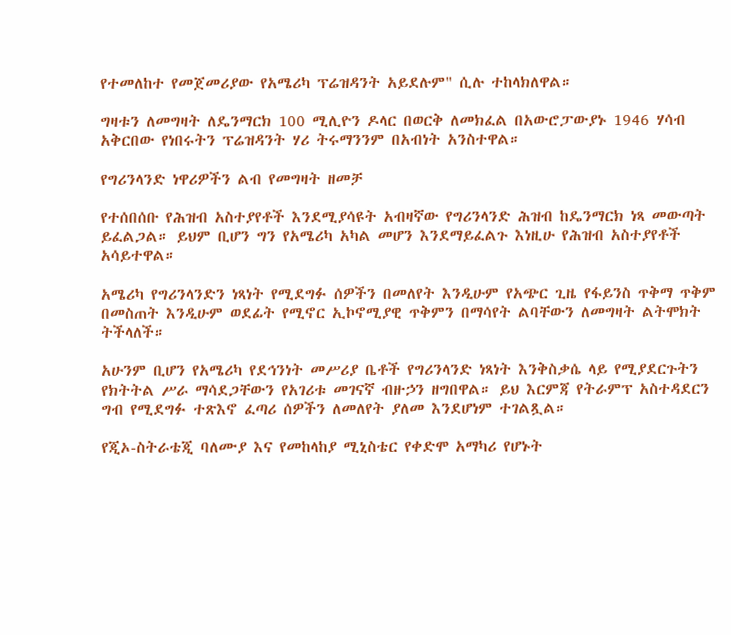የተመለከተ የመጀመሪያው የአሜሪካ ፕሬዝዳንት አይደሉም" ሲሉ ተከላክለዋል።

ግዛቱን ለመግዛት ለዴንማርክ 100 ሚሊዮን ዶላር በወርቅ ለመክፈል በአውሮፓውያኑ 1946 ሃሳብ አቅርበው የነበሩትን ፕሬዝዳንት ሃሪ ትሩማንንም በአብነት አንስተዋል።

የግሪንላንድ ነዋሪዎችን ልብ የመግዛት ዘመቻ

የተሰበሰቡ የሕዝብ አስተያየቶች እንደሚያሳዩት አብዛኛው የግሪንላንድ ሕዝብ ከዴንማርክ ነጻ መውጣት ይፈልጋል። ይህም ቢሆን ግን የአሜሪካ አካል መሆን እንደማይፈልጉ እነዚሁ የሕዝብ አስተያየቶች አሳይተዋል።

አሜሪካ የግሪንላንድን ነጻነት የሚደግፉ ሰዎችን በመለየት እንዲሁም የአጭር ጊዜ የፋይንስ ጥቅማ ጥቅም በመስጠት እንዲሁም ወደፊት የሚኖር ኢኮኖሚያዊ ጥቅምን በማሳየት ልባቸውን ለመግዛት ልትሞክት ትችላለች።

አሁንም ቢሆን የአሜሪካ የደኅንነት መሥሪያ ቤቶች የግሪንላንድ ነጻነት እንቅስቃሴ ላይ የሚያደርጉትን የክትትል ሥራ ማሳደጋቸውን የአገሪቱ መገናኛ ብዙኃን ዘግበዋል። ይህ እርምጃ የትራምፕ አስተዳደርን ግብ የሚደግፉ ተጽእኖ ፈጣሪ ሰዎችን ለመለየት ያለመ እንደሆነም ተገልጿል።

የጂኦ-ስትራቴጂ ባለሙያ እና የመከላከያ ሚኒስቴር የቀድሞ አማካሪ የሆኑት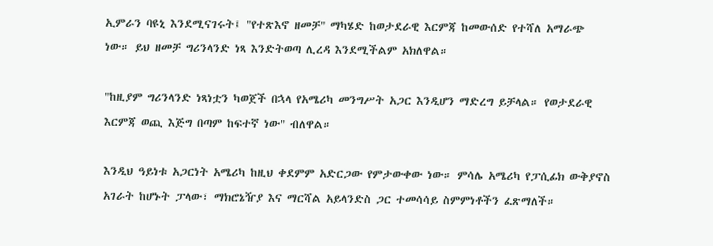ኢምራን ባዩኒ እንደሚናገሩት፤ "የተጽእኖ ዘመቻ" ማካሄድ ከወታደራዊ እርምጃ ከመውሰድ የተሻለ አማራጭ ነው። ይህ ዘመቻ ግሪንላንድ ነጻ እንድትወጣ ሊረዳ እንደሚችልም አክለዋል።

"ከዚያም ግሪንላንድ ነጻነቷን ካወጀች በኋላ የአሜሪካ መንግሥት አጋር እንዲሆን ማድረግ ይቻላል። የወታደራዊ እርምጃ ወጪ እጅግ በጣም ከፍተኛ ነው" ብለዋል።

እንዲህ ዓይነቱ አጋርነት አሜሪካ ከዚህ ቀደምም አድርጋው የምታውቀው ነው። ምሳሌ አሜሪካ የፓሲፊክ ውቅያኖስ አገራት ከሆኑት ፓላው፣ ማክሮኔዥያ እና ማርሻል አይላንድስ ጋር ተመሳሳይ ስምምነቶችን ፈጽማለች።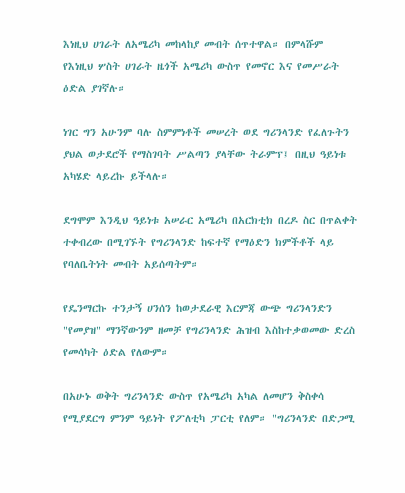እነዚህ ሀገራት ለአሜሪካ መከላከያ መብት ሰጥተዋል። በምላሹም የእነዚህ ሦስት ሀገራት ዜጎች አሜሪካ ውስጥ የመኖር እና የመሥራት ዕድል ያገኛሉ።

ነገር ግን አሁንም ባሉ ስምምነቶች መሠረት ወደ ግሪንላንድ የፈለጉትን ያህል ወታደሮች የማስገባት ሥልጣን ያላቸው ትራምፕ፤ በዚህ ዓይነቱ አካሄድ ላይረኩ ይችላሉ።

ደግሞም እንዲህ ዓይነቱ አሠራር አሜሪካ በአርክቲክ በረዶ ስር በጥልቀት ተቀብረው በሚገኙት የግሪንላንድ ከፍተኛ የማዕድን ክምችቶች ላይ የባለቤትነት መብት አይሰጣትም።

የዴንማርኩ ተንታኝ ሀንሰን ከወታደራዊ እርምጃ ውጭ ግሪንላንድን "የመያዝ" ማንኛውንም ዘመቻ የግሪንላንድ ሕዝብ እስከተቃወመው ድረስ የመሳካት ዕድል የለውም።

በአሁኑ ወቅት ግሪንላንድ ውስጥ የአሜሪካ አካል ለመሆን ቅስቀሳ የሚያደርግ ምንም ዓይነት የፖለቲካ ፓርቲ የለም። "ግሪንላንድ በድጋሚ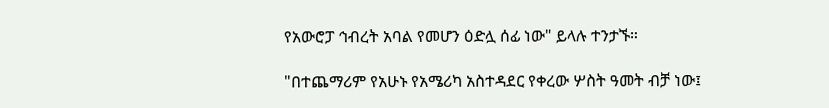የአውሮፓ ኅብረት አባል የመሆን ዕድሏ ሰፊ ነው" ይላሉ ተንታኙ።

"በተጨማሪም የአሁኑ የአሜሪካ አስተዳደር የቀረው ሦስት ዓመት ብቻ ነው፤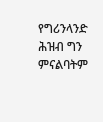የግሪንላንድ ሕዝብ ግን ምናልባትም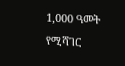1,000 ዓመት የሚሻገር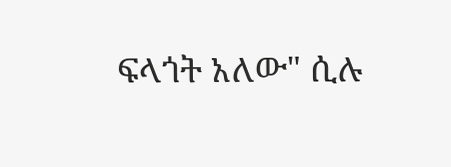ፍላጎት አለው" ሲሉ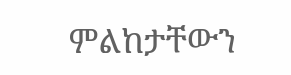ምልከታቸውን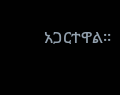አጋርተዋል።